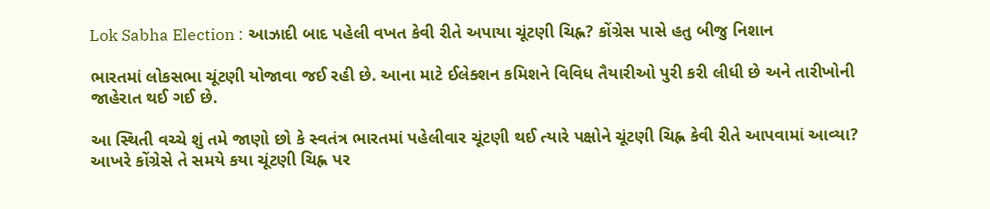Lok Sabha Election : આઝાદી બાદ પહેલી વખત કેવી રીતે અપાયા ચૂંટણી ચિહ્ન? કોંગ્રેસ પાસે હતુ બીજુ નિશાન

ભારતમાં લોકસભા ચૂંટણી યોજાવા જઈ રહી છે. આના માટે ઈલેક્શન કમિશને વિવિધ તૈયારીઓ પુરી કરી લીધી છે અને તારીખોની જાહેરાત થઈ ગઈ છે.

આ સ્થિતી વચ્ચે શું તમે જાણો છો કે સ્વતંત્ર ભારતમાં પહેલીવાર ચૂંટણી થઈ ત્યારે પક્ષોને ચૂંટણી ચિહ્ન કેવી રીતે આપવામાં આવ્યા? આખરે કોંગ્રેસે તે સમયે કયા ચૂંટણી ચિહ્ન પર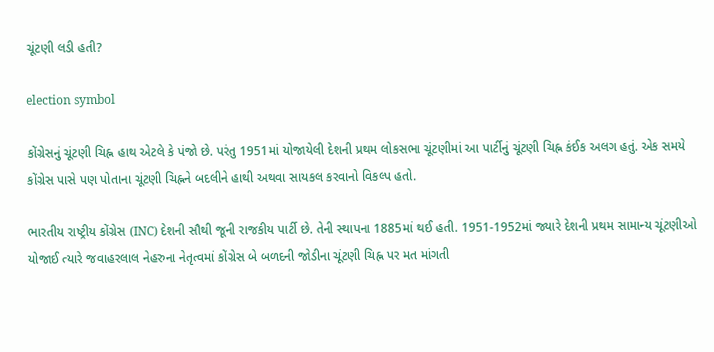ચૂંટણી લડી હતી?

election symbol

કોંગ્રેસનું ચૂંટણી ચિહ્ન હાથ એટલે કે પંજો છે. પરંતુ 1951માં યોજાયેલી દેશની પ્રથમ લોકસભા ચૂંટણીમાં આ પાર્ટીનું ચૂંટણી ચિહ્ન કંઈક અલગ હતું. એક સમયે કોંગ્રેસ પાસે પણ પોતાના ચૂંટણી ચિહ્નને બદલીને હાથી અથવા સાયકલ કરવાનો વિકલ્પ હતો.

ભારતીય રાષ્ટ્રીય કોંગ્રેસ (INC) દેશની સૌથી જૂની રાજકીય પાર્ટી છે. તેની સ્થાપના 1885માં થઈ હતી. 1951-1952માં જ્યારે દેશની પ્રથમ સામાન્ય ચૂંટણીઓ યોજાઈ ત્યારે જવાહરલાલ નેહરુના નેતૃત્વમાં કોંગ્રેસ બે બળદની જોડીના ચૂંટણી ચિહ્ન પર મત માંગતી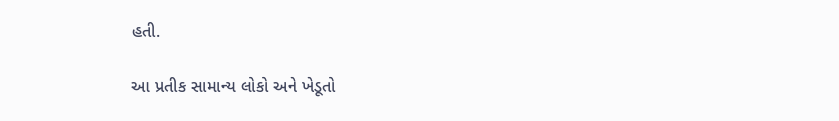હતી.

આ પ્રતીક સામાન્ય લોકો અને ખેડૂતો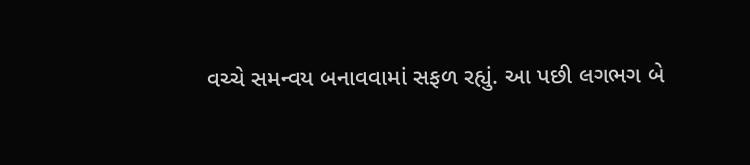વચ્ચે સમન્વય બનાવવામાં સફળ રહ્યું. આ પછી લગભગ બે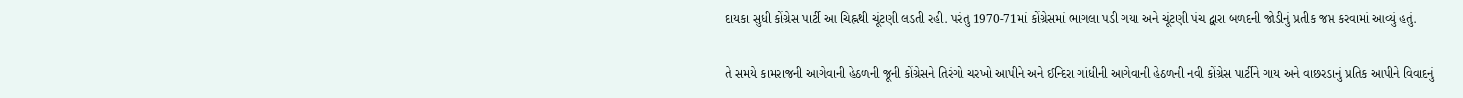દાયકા સુધી કોંગ્રેસ પાર્ટી આ ચિહ્નથી ચૂંટણી લડતી રહી. પરંતુ 1970-71માં કોંગ્રેસમાં ભાગલા પડી ગયા અને ચૂંટણી પંચ દ્વારા બળદની જોડીનું પ્રતીક જપ્ત કરવામાં આવ્યું હતું.

તે સમયે કામરાજની આગેવાની હેઠળની જૂની કોંગ્રેસને તિરંગો ચરખો આપીને અને ઈન્દિરા ગાંધીની આગેવાની હેઠળની નવી કોંગ્રેસ પાર્ટીને ગાય અને વાછરડાનું પ્રતિક આપીને વિવાદનું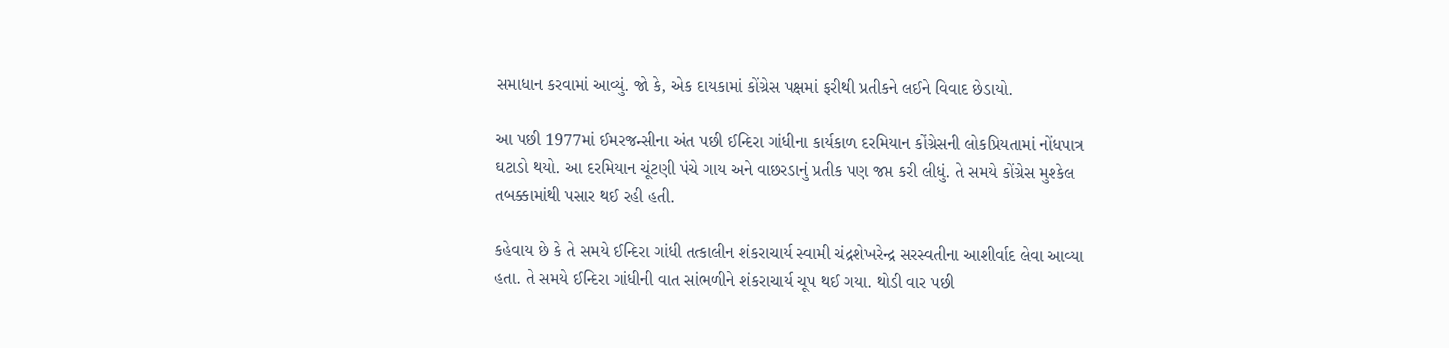સમાધાન કરવામાં આવ્યું. જો કે, એક દાયકામાં કોંગ્રેસ પક્ષમાં ફરીથી પ્રતીકને લઈને વિવાદ છેડાયો.

આ પછી 1977માં ઈમરજન્સીના અંત પછી ઈન્દિરા ગાંધીના કાર્યકાળ દરમિયાન કોંગ્રેસની લોકપ્રિયતામાં નોંધપાત્ર ઘટાડો થયો. આ દરમિયાન ચૂંટણી પંચે ગાય અને વાછરડાનું પ્રતીક પણ જપ્ત કરી લીધું. તે સમયે કોંગ્રેસ મુશ્કેલ તબક્કામાંથી પસાર થઈ રહી હતી.

કહેવાય છે કે તે સમયે ઈન્દિરા ગાંધી તત્કાલીન શંકરાચાર્ય સ્વામી ચંદ્રશેખરેન્દ્ર સરસ્વતીના આશીર્વાદ લેવા આવ્યા હતા. તે સમયે ઈન્દિરા ગાંધીની વાત સાંભળીને શંકરાચાર્ય ચૂપ થઈ ગયા. થોડી વાર પછી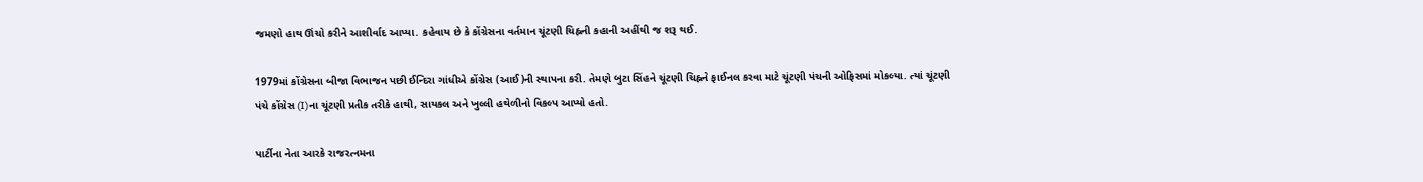જમણો હાથ ઊંચો કરીને આશીર્વાદ આપ્યા. કહેવાય છે કે કોંગ્રેસના વર્તમાન ચૂંટણી ચિહ્નની કહાની અહીંથી જ શરૂ થઈ.

1979માં કોંગ્રેસના બીજા વિભાજન પછી ઈન્દિરા ગાંધીએ કોંગ્રેસ (આઈ)ની સ્થાપના કરી. તેમણે બુટા સિંહને ચૂંટણી ચિહ્નને ફાઈનલ કરવા માટે ચૂંટણી પંચની ઓફિસમાં મોકલ્યા. ત્યાં ચૂંટણી પંચે કોંગ્રેસ (I)ના ચૂંટણી પ્રતીક તરીકે હાથી, સાયકલ અને ખુલ્લી હથેળીનો વિકલ્પ આપ્યો હતો.

પાર્ટીના નેતા આરકે રાજરત્નમના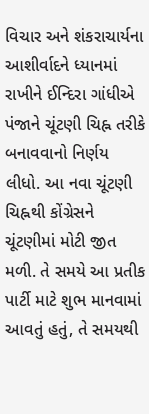વિચાર અને શંકરાચાર્યના આશીર્વાદને ધ્યાનમાં રાખીને ઈન્દિરા ગાંધીએ પંજાને ચૂંટણી ચિહ્ન તરીકે બનાવવાનો નિર્ણય લીધો. આ નવા ચૂંટણી ચિહ્નથી કોંગ્રેસને ચૂંટણીમાં મોટી જીત મળી. તે સમયે આ પ્રતીક પાર્ટી માટે શુભ માનવામાં આવતું હતું, તે સમયથી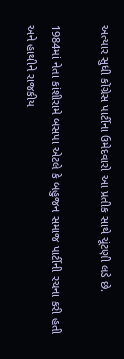અત્યાર સુધી કોંગ્રેસ પાર્ટીના ઉમેદવારો આ પ્રતીક સાથે ચૂંટણી લડે છે.

1984માં નેતા કાંશીરામે બસપા એટલે કે બહુજન સમાજ પાર્ટીની રચના કરી હતી અને હાથીને રાજકીય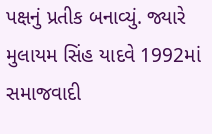પક્ષનું પ્રતીક બનાવ્યું. જ્યારે મુલાયમ સિંહ યાદવે 1992માં સમાજવાદી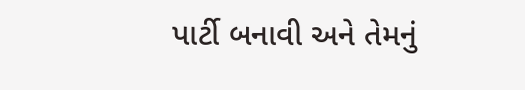પાર્ટી બનાવી અને તેમનું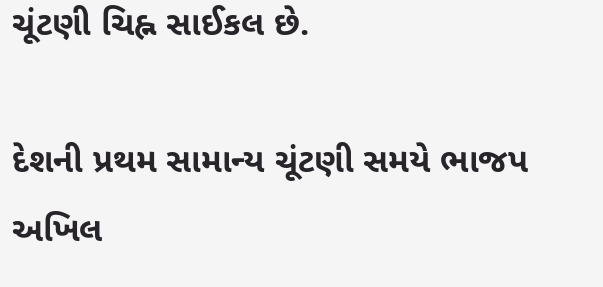ચૂંટણી ચિહ્ન સાઈકલ છે.

દેશની પ્રથમ સામાન્ય ચૂંટણી સમયે ભાજપ અખિલ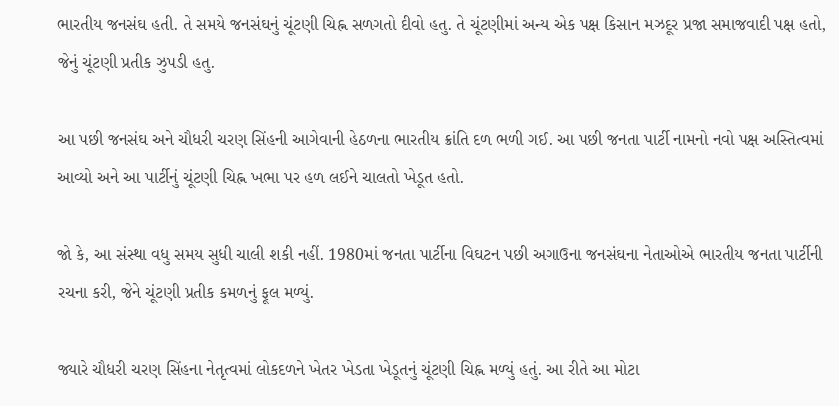ભારતીય જનસંઘ હતી. તે સમયે જનસંઘનું ચૂંટણી ચિહ્ન સળગતો દીવો હતુ. તે ચૂંટણીમાં અન્ય એક પક્ષ કિસાન મઝદૂર પ્રજા સમાજવાદી પક્ષ હતો, જેનું ચૂંટણી પ્રતીક ઝુપડી હતુ.

આ પછી જનસંઘ અને ચૌધરી ચરણ સિંહની આગેવાની હેઠળના ભારતીય ક્રાંતિ દળ ભળી ગઈ. આ પછી જનતા પાર્ટી નામનો નવો પક્ષ અસ્તિત્વમાં આવ્યો અને આ પાર્ટીનું ચૂંટણી ચિહ્ન ખભા પર હળ લઈને ચાલતો ખેડૂત હતો.

જો કે, આ સંસ્થા વધુ સમય સુધી ચાલી શકી નહીં. 1980માં જનતા પાર્ટીના વિઘટન પછી અગાઉના જનસંઘના નેતાઓએ ભારતીય જનતા પાર્ટીની રચના કરી, જેને ચૂંટણી પ્રતીક કમળનું ફૂલ મળ્યું.

જ્યારે ચૌધરી ચરણ સિંહના નેતૃત્વમાં લોકદળને ખેતર ખેડતા ખેડૂતનું ચૂંટણી ચિહ્ન મળ્યું હતું. આ રીતે આ મોટા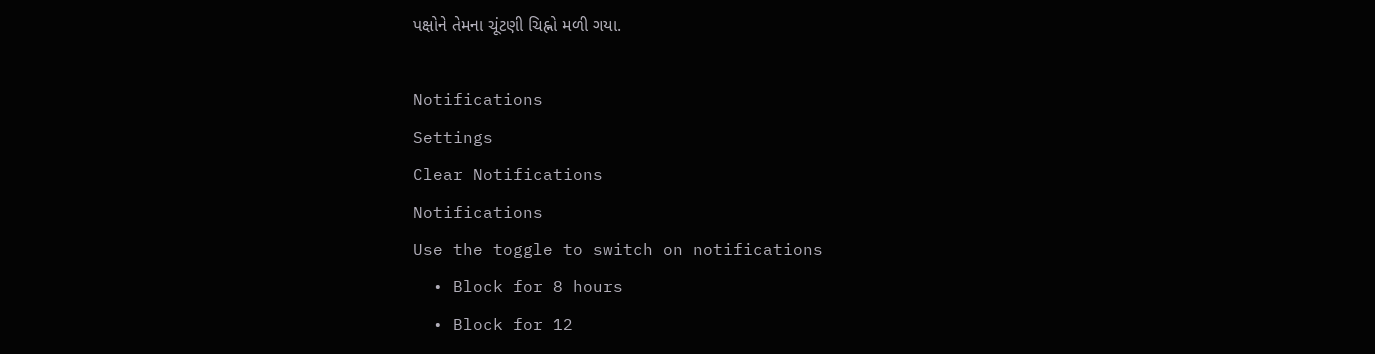પક્ષોને તેમના ચૂંટણી ચિહ્નો મળી ગયા.

Notifications
Settings
Clear Notifications
Notifications
Use the toggle to switch on notifications
  • Block for 8 hours
  • Block for 12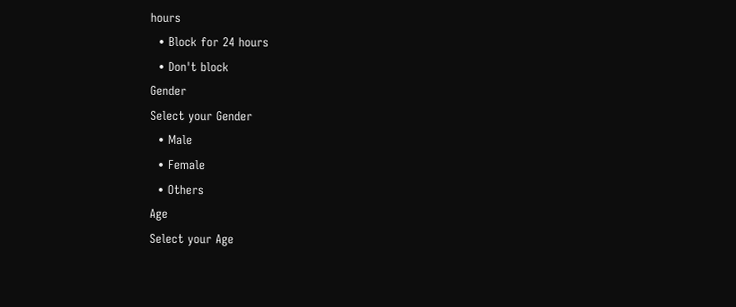hours
  • Block for 24 hours
  • Don't block
Gender
Select your Gender
  • Male
  • Female
  • Others
Age
Select your Age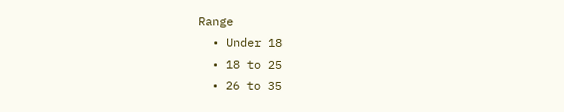Range
  • Under 18
  • 18 to 25
  • 26 to 35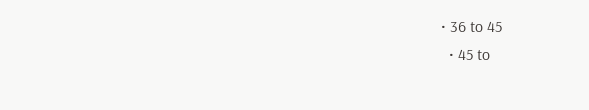• 36 to 45
  • 45 to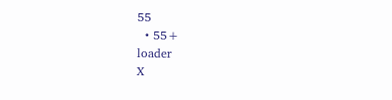55
  • 55+
loader
X